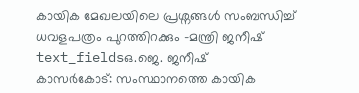കായിക മേഖലയിലെ പ്രശ്നങ്ങൾ സംബന്ധിച്ച് ധവളപത്രം പുറത്തിറക്കും -മന്ത്രി ജനീഷ്
text_fieldsഒ.ജെ. ജനീഷ്
കാസർകോട്: സംസ്ഥാനത്തെ കായിക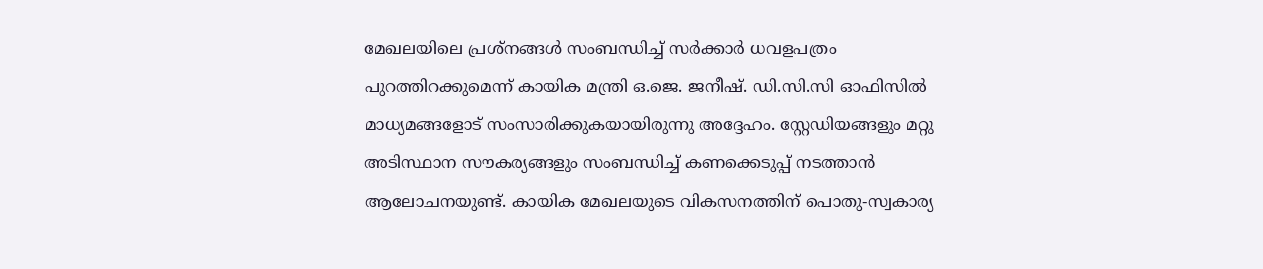മേഖലയിലെ പ്രശ്നങ്ങൾ സംബന്ധിച്ച് സർക്കാർ ധവളപത്രം പുറത്തിറക്കുമെന്ന് കായിക മന്ത്രി ഒ.ജെ. ജനീഷ്. ഡി.സി.സി ഓഫിസിൽ മാധ്യമങ്ങളോട് സംസാരിക്കുകയായിരുന്നു അദ്ദേഹം. സ്റ്റേഡിയങ്ങളും മറ്റു അടിസ്ഥാന സൗകര്യങ്ങളും സംബന്ധിച്ച് കണക്കെടുപ്പ് നടത്താൻ ആലോചനയുണ്ട്. കായിക മേഖലയുടെ വികസനത്തിന് പൊതു-സ്വകാര്യ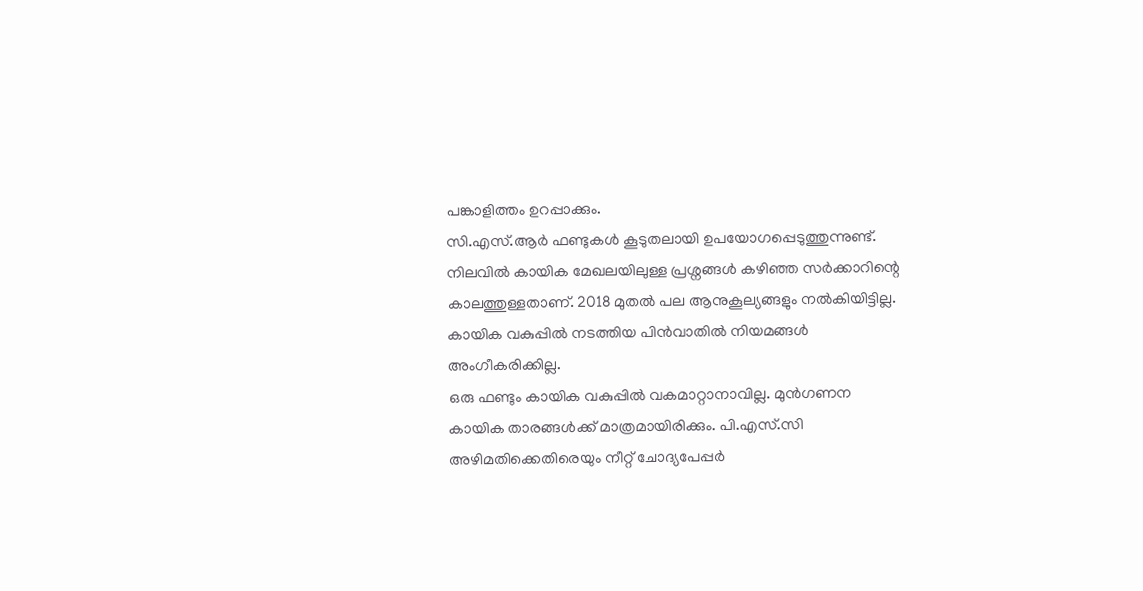പങ്കാളിത്തം ഉറപ്പാക്കും.
സി.എസ്.ആർ ഫണ്ടുകൾ കൂടുതലായി ഉപയോഗപ്പെടുത്തുന്നുണ്ട്. നിലവിൽ കായിക മേഖലയിലുള്ള പ്രശ്നങ്ങൾ കഴിഞ്ഞ സർക്കാറിന്റെ കാലത്തുള്ളതാണ്. 2018 മുതൽ പല ആനുകൂല്യങ്ങളും നൽകിയിട്ടില്ല. കായിക വകുപ്പിൽ നടത്തിയ പിൻവാതിൽ നിയമങ്ങൾ അംഗീകരിക്കില്ല.
ഒരു ഫണ്ടും കായിക വകുപ്പിൽ വകമാറ്റാനാവില്ല. മുൻഗണന കായിക താരങ്ങൾക്ക് മാത്രമായിരിക്കും. പി.എസ്.സി അഴിമതിക്കെതിരെയും നീറ്റ് ചോദ്യപേപ്പർ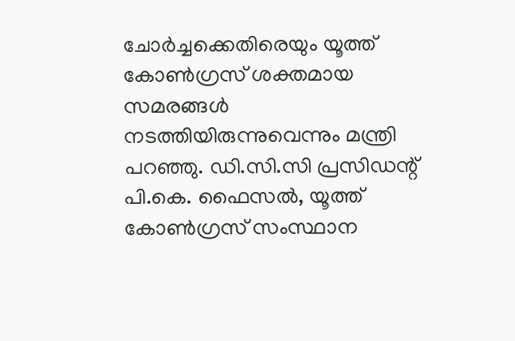ചോർച്ചക്കെതിരെയും യൂത്ത് കോൺഗ്രസ് ശക്തമായ സമരങ്ങൾ നടത്തിയിരുന്നുവെന്നും മന്ത്രി പറഞ്ഞു. ഡി.സി.സി പ്രസിഡന്റ് പി.കെ. ഫൈസൽ, യൂത്ത് കോൺഗ്രസ് സംസ്ഥാന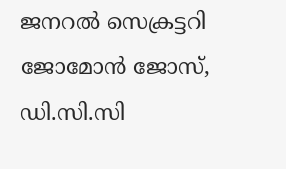ജനറൽ സെക്രട്ടറി ജോമോൻ ജോസ്, ഡി.സി.സി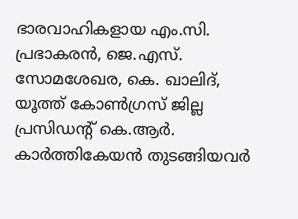ഭാരവാഹികളായ എം.സി. പ്രഭാകരൻ, ജെ.എസ്. സോമശേഖര, കെ. ഖാലിദ്, യൂത്ത് കോൺഗ്രസ് ജില്ല പ്രസിഡന്റ് കെ.ആർ. കാർത്തികേയൻ തുടങ്ങിയവർ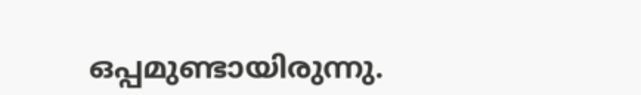ഒപ്പമുണ്ടായിരുന്നു.